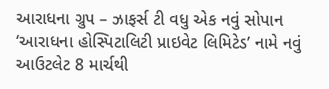આરાધના ગ્રુપ – ઝાફર્સ ટી વધુ એક નવું સોપાન
‘આરાધના હોસ્પિટાલિટી પ્રાઇવેટ લિમિટેડ’ નામે નવું આઉટલેટ 8 માર્ચથી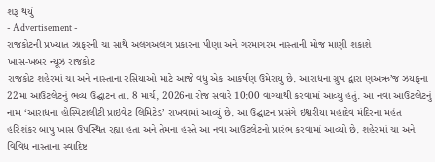શરૂ થયું
- Advertisement -
રાજકોટની પ્રખ્યાત ઝાફરની ચા સાથે અલગઅલગ પ્રકારના પીણા અને ગરમાગરમ નાસ્તાની મોજ માણી શકાશે
ખાસ-ખબર ન્યૂઝ રાજકોટ
રાજકોટ શહેરમાં ચા અને નાસ્તાના રસિયાઓ માટે આજે વધુ એક આકર્ષણ ઉમેરાયુ છે. આરાધના ગ્રુપ દ્વારા ણઅઋ’જ ઝયફના 22મા આઉટલેટનું ભવ્ય ઉદ્ઘાટન તા. 8 માર્ચ, 2026ના રોજ સવારે 10:00 વાગ્યાથી કરવામાં આવ્યુ હતું. આ નવા આઉટલેટનું નામ ‘આરાધના હોસ્પિટાલીટી પ્રાઇવેટ લિમિટેડ’ રાખવામાં આવ્યું છે. આ ઉદ્ઘાટન પ્રસંગે ઇશ્વરીયા મહાદેવ મંદિરના મહંત હરિશંકર બાપુ ખાસ ઉપસ્થિત રહ્યા હતા અને તેમના હસ્તે આ નવા આઉટલેટનો પ્રારંભ કરવામાં આવ્યો છે. શહેરમાં ચા અને વિવિધ નાસ્તાના સ્વાદિષ્ટ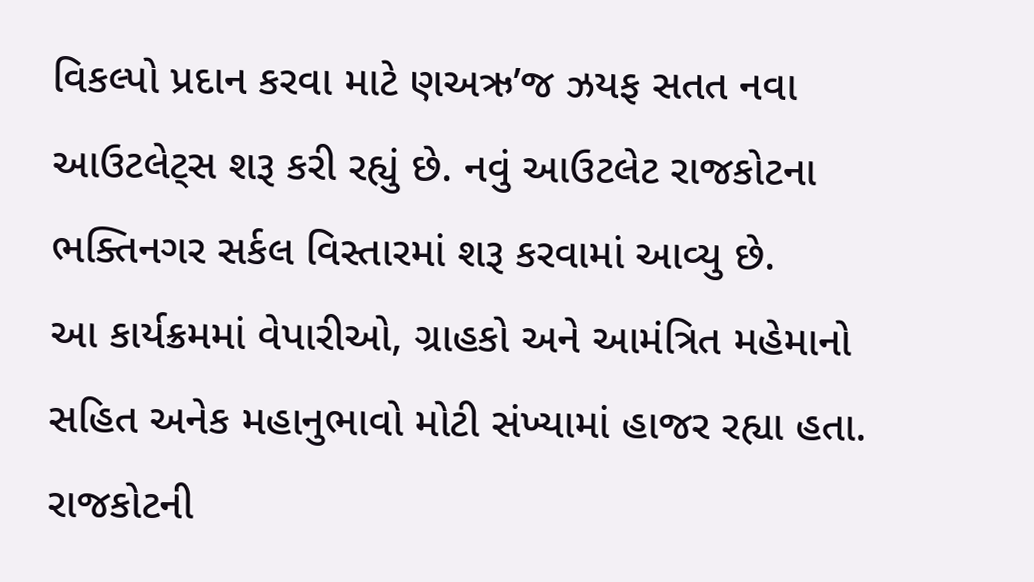વિકલ્પો પ્રદાન કરવા માટે ણઅઋ’જ ઝયફ સતત નવા આઉટલેટ્સ શરૂ કરી રહ્યું છે. નવું આઉટલેટ રાજકોટના ભક્તિનગર સર્કલ વિસ્તારમાં શરૂ કરવામાં આવ્યુ છે.
આ કાર્યક્રમમાં વેપારીઓ, ગ્રાહકો અને આમંત્રિત મહેમાનો સહિત અનેક મહાનુભાવો મોટી સંખ્યામાં હાજર રહ્યા હતા. રાજકોટની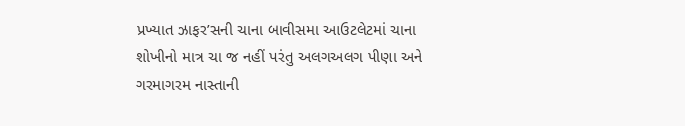પ્રખ્યાત ઝાફર’સની ચાના બાવીસમા આઉટલેટમાં ચાના શોખીનો માત્ર ચા જ નહીં પરંતુ અલગઅલગ પીણા અને ગરમાગરમ નાસ્તાની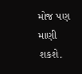મોજ પણ માણી શકશે.